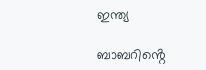ഇന്ത്യ

ബാബറിൻ്റെ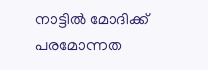നാട്ടിൽ മോദിക്ക് പരമോന്നത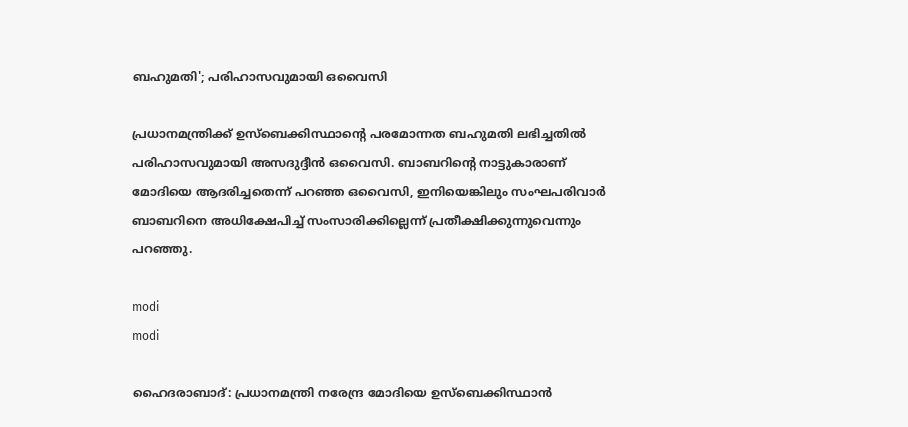ബഹുമതി'; പരിഹാസവുമായി ഒവൈസി

പ്രധാനമന്ത്രിക്ക് ഉസ്ബെക്കിസ്ഥാൻ്റെ പരമോന്നത ബഹുമതി ലഭിച്ചതിൽ പരിഹാസവുമായി അസദുദ്ദീൻ ഒവൈസി. ബാബറിൻ്റെ നാട്ടുകാരാണ് മോദിയെ ആദരിച്ചതെന്ന് പറഞ്ഞ ഒവൈസി, ഇനിയെങ്കിലും സംഘപരിവാർ ബാബറിനെ അധിക്ഷേപിച്ച് സംസാരിക്കില്ലെന്ന് പ്രതീക്ഷിക്കുന്നുവെന്നും പറഞ്ഞു.

modi
modi

ഹൈദരാബാദ്: പ്രധാനമന്ത്രി നരേന്ദ്ര മോദിയെ ഉസ്ബെക്കിസ്ഥാൻ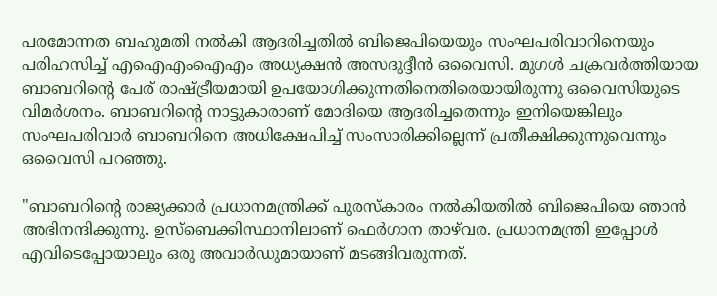പരമോന്നത ബഹുമതി നൽകി ആദരിച്ചതിൽ ബിജെപിയെയും സംഘപരിവാറിനെയും പരിഹസിച്ച് എഐഎംഐഎം അധ്യക്ഷൻ അസദുദ്ദീൻ ഒവൈസി. മുഗൾ ചക്രവർത്തിയായ ബാബറിൻ്റെ പേര് രാഷ്ട്രീയമായി ഉപയോഗിക്കുന്നതിനെതിരെയായിരുന്നു ഒവൈസിയുടെ വിമർശനം. ബാബറിൻ്റെ നാട്ടുകാരാണ് മോദിയെ ആദരിച്ചതെന്നും ഇനിയെങ്കിലും സംഘപരിവാർ ബാബറിനെ അധിക്ഷേപിച്ച് സംസാരിക്കില്ലെന്ന് പ്രതീക്ഷിക്കുന്നുവെന്നും ഒവൈസി പറഞ്ഞു.

"ബാബറിൻ്റെ രാജ്യക്കാർ പ്രധാനമന്ത്രിക്ക് പുരസ്കാരം നൽകിയതിൽ ബിജെപിയെ ഞാൻ അഭിനന്ദിക്കുന്നു. ഉസ്ബെക്കിസ്ഥാനിലാണ് ഫെർഗാന താഴ്‌വര. പ്രധാനമന്ത്രി ഇപ്പോൾ എവിടെപ്പോയാലും ഒരു അവാർഡുമായാണ് മടങ്ങിവരുന്നത്.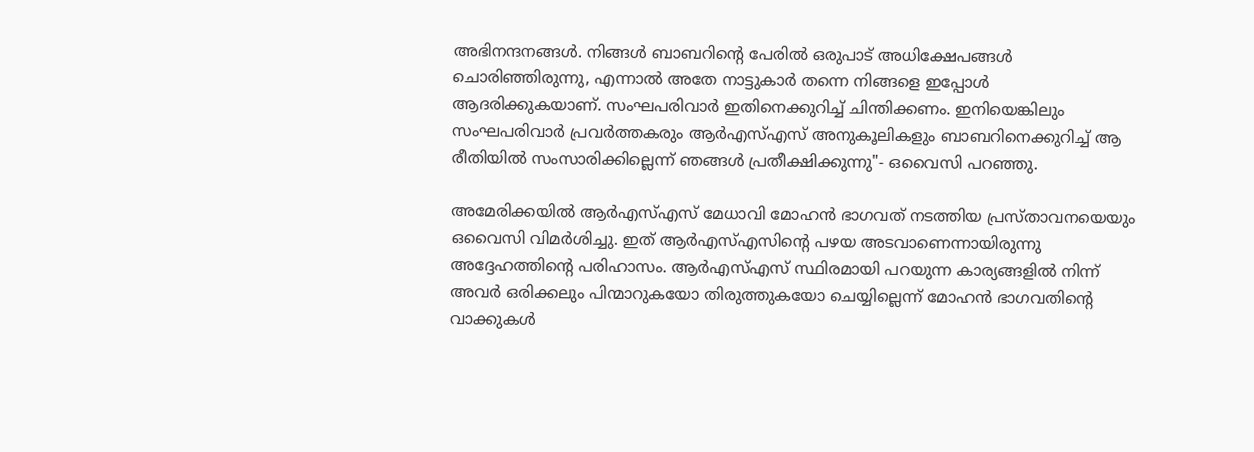അഭിനന്ദനങ്ങൾ. നിങ്ങൾ ബാബറിൻ്റെ പേരിൽ ഒരുപാട് അധിക്ഷേപങ്ങൾ ചൊരിഞ്ഞിരുന്നു, എന്നാൽ അതേ നാട്ടുകാർ തന്നെ നിങ്ങളെ ഇപ്പോൾ ആദരിക്കുകയാണ്. സംഘപരിവാർ ഇതിനെക്കുറിച്ച് ചിന്തിക്കണം. ഇനിയെങ്കിലും സംഘപരിവാർ പ്രവർത്തകരും ആർഎസ്എസ് അനുകൂലികളും ബാബറിനെക്കുറിച്ച് ആ രീതിയിൽ സംസാരിക്കില്ലെന്ന് ഞങ്ങൾ പ്രതീക്ഷിക്കുന്നു"- ഒവൈസി പറഞ്ഞു.

അമേരിക്കയിൽ ആർഎസ്എസ് മേധാവി മോഹൻ ഭാഗവത് നടത്തിയ പ്രസ്താവനയെയും ഒവൈസി വിമർശിച്ചു. ഇത് ആർഎസ്എസിൻ്റെ പഴയ അടവാണെന്നായിരുന്നു അദ്ദേഹത്തിൻ്റെ പരിഹാസം. ആർഎസ്എസ് സ്ഥിരമായി പറയുന്ന കാര്യങ്ങളിൽ നിന്ന് അവർ ഒരിക്കലും പിന്മാറുകയോ തിരുത്തുകയോ ചെയ്യില്ലെന്ന് മോഹൻ ഭാഗവതിൻ്റെ വാക്കുകൾ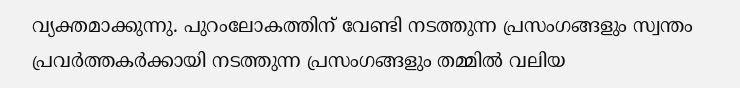വ്യക്തമാക്കുന്നു. പുറംലോകത്തിന് വേണ്ടി നടത്തുന്ന പ്രസംഗങ്ങളും സ്വന്തം പ്രവർത്തകർക്കായി നടത്തുന്ന പ്രസംഗങ്ങളും തമ്മിൽ വലിയ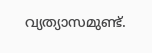വ്യത്യാസമുണ്ട്.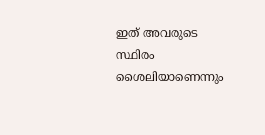ഇത് അവരുടെ സ്ഥിരം ശൈലിയാണെന്നും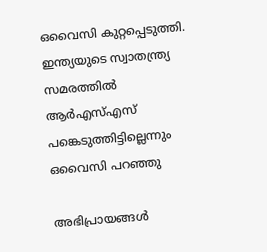ഒവൈസി കുറ്റപ്പെടുത്തി. ഇന്ത്യയുടെ സ്വാതന്ത്ര്യ സമരത്തിൽ ആർഎസ്എസ് പങ്കെടുത്തിട്ടില്ലെന്നും ഒവൈസി പറഞ്ഞു

അഭിപ്രായങ്ങൾ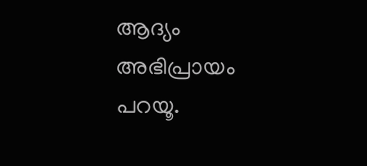ആദ്യം അഭിപ്രായം പറയൂ.